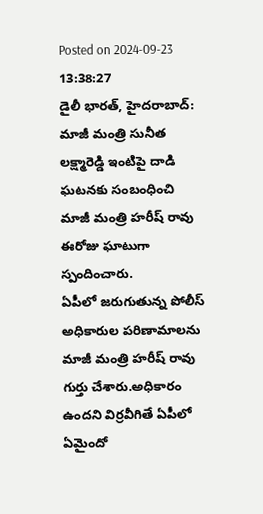Posted on 2024-09-23 13:38:27
డైలీ భారత్, హైదరాబాద్: మాజీ మంత్రి సునీత లక్ష్మారెడ్డి ఇంటిపై దాడి ఘటనకు సంబంధించి మాజీ మంత్రి హరీష్ రావు ఈరోజు ఘాటుగా స్పందించారు.
ఏపీలో జరుగుతున్న పోలీస్ అధికారుల పరిణామాలను మాజీ మంత్రి హరీష్ రావు గుర్తు చేశారు.అధికారం ఉందని విర్రవీగితే ఏపీలో ఏమైందో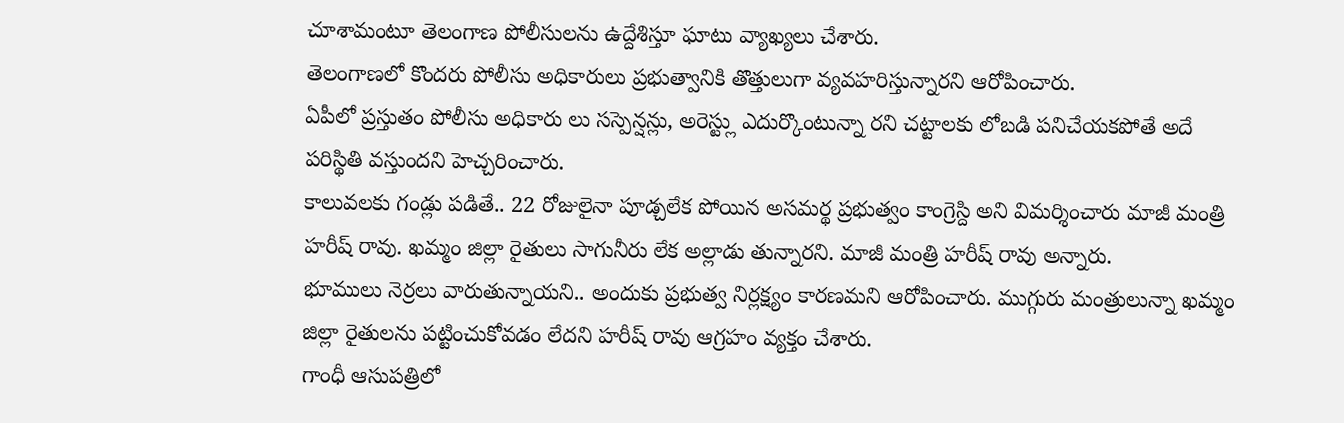చూశామంటూ తెలంగాణ పోలీసులను ఉద్దేశిస్తూ ఘాటు వ్యాఖ్యలు చేశారు.
తెలంగాణలో కొందరు పోలీసు అధికారులు ప్రభుత్వానికి తొత్తులుగా వ్యవహరిస్తున్నారని ఆరోపించారు.
ఏపీలో ప్రస్తుతం పోలీసు అధికారు లు సస్పెన్షన్లు, అరెస్ట్లు ఎదుర్కొంటున్నా రని చట్టాలకు లోబడి పనిచేయకపోతే అదే పరిస్థితి వస్తుందని హెచ్చరించారు.
కాలువలకు గండ్లు పడితే.. 22 రోజులైనా పూడ్చలేక పోయిన అసమర్థ ప్రభుత్వం కాంగ్రెస్ది అని విమర్శించారు మాజీ మంత్రి హరీష్ రావు. ఖమ్మం జిల్లా రైతులు సాగునీరు లేక అల్లాడు తున్నారని. మాజీ మంత్రి హరీష్ రావు అన్నారు.
భూములు నెర్రలు వారుతున్నాయని.. అందుకు ప్రభుత్వ నిర్లక్ష్యం కారణమని ఆరోపించారు. ముగ్గురు మంత్రులున్నా ఖమ్మం జిల్లా రైతులను పట్టించుకోవడం లేదని హరీష్ రావు ఆగ్రహం వ్యక్తం చేశారు.
గాంధీ ఆసుపత్రిలో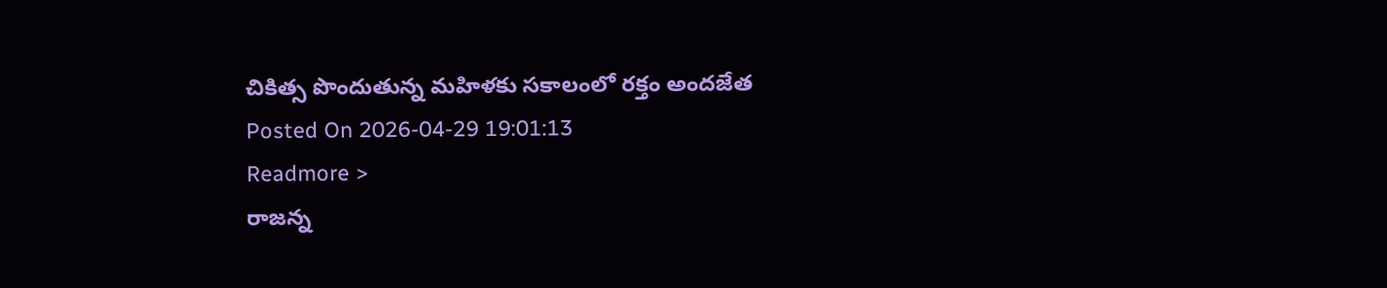చికిత్స పొందుతున్న మహిళకు సకాలంలో రక్తం అందజేత
Posted On 2026-04-29 19:01:13
Readmore >
రాజన్న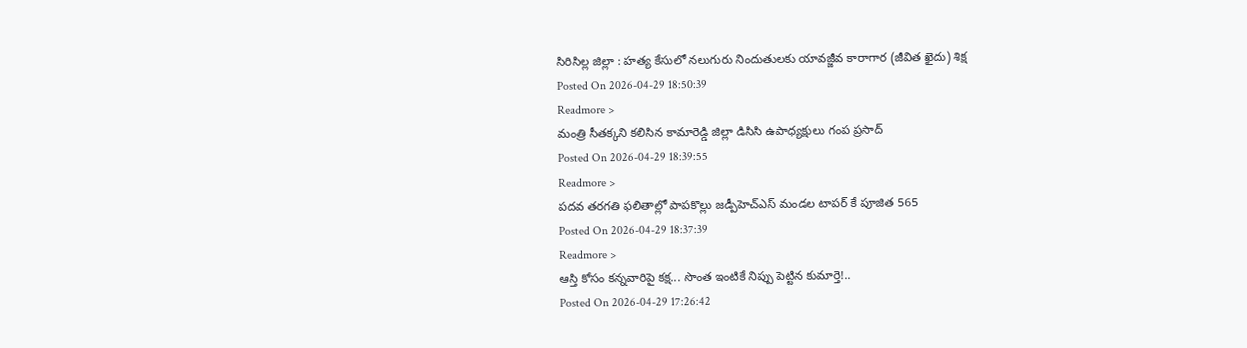సిరిసిల్ల జిల్లా : హత్య కేసులో నలుగురు నిందుతులకు యావజ్జీవ కారాగార (జీవిత ఖైదు) శిక్ష
Posted On 2026-04-29 18:50:39
Readmore >
మంత్రి సీతక్కని కలిసిన కామారెడ్డి జిల్లా డిసిసి ఉపాధ్యక్షులు గంప ప్రసాద్
Posted On 2026-04-29 18:39:55
Readmore >
పదవ తరగతి ఫలితాల్లో పాపకొల్లు జడ్పీహెచ్ఎస్ మండల టాపర్ కే పూజిత 565
Posted On 2026-04-29 18:37:39
Readmore >
ఆస్తి కోసం కన్నవారిపై కక్ష... సొంత ఇంటికే నిప్పు పెట్టిన కుమార్తె!..
Posted On 2026-04-29 17:26:42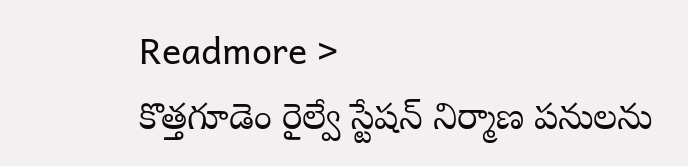Readmore >
కొత్తగూడెం రైల్వే స్టేషన్ నిర్మాణ పనులను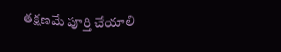తక్షణమే పూర్తి చేయాలి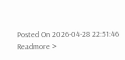Posted On 2026-04-28 22:51:46
Readmore >